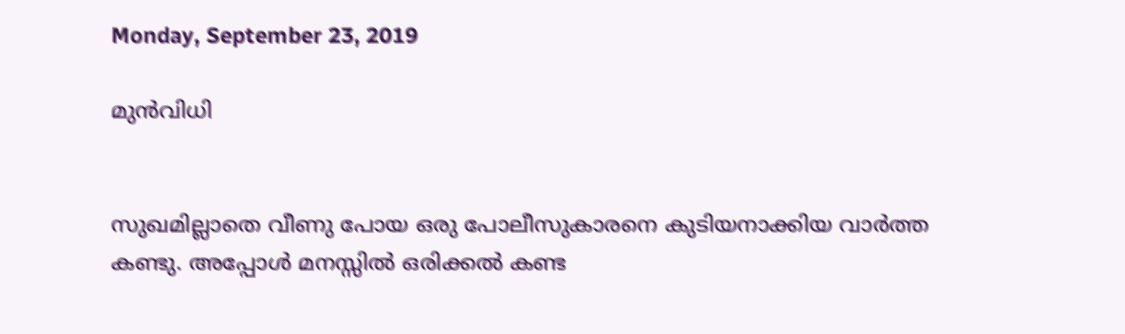Monday, September 23, 2019

മുൻവിധി


സുഖമില്ലാതെ വീണു പോയ ഒരു പോലീസുകാരനെ കുടിയനാക്കിയ വാർത്ത കണ്ടു. അപ്പോൾ മനസ്സിൽ ഒരിക്കൽ കണ്ട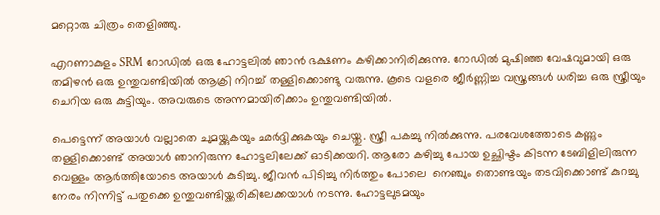മറ്റൊരു ചിത്രം തെളിഞ്ഞു.

എറണാകുളം SRM റോഡിൽ ഒരു ഹോട്ടലിൽ ഞാൻ ഭക്ഷണം കഴിക്കാനിരിക്കുന്നു. റോഡിൽ മുഷിഞ്ഞ വേഷവുമായി ഒരു തമിഴൻ ഒരു ഉന്തുവണ്ടിയിൽ ആക്രി നിറച്ച് തള്ളിക്കൊണ്ടു വരുന്നു. കൂടെ വളരെ ജീർണ്ണിച്ച വസ്ത്രങ്ങൾ ധരിച്ച ഒരു സ്ത്രീയും ചെറിയ ഒരു കുട്ടിയും. അവരുടെ അന്നമായിരിക്കാം ഉന്തുവണ്ടിയിൽ.

പെട്ടെന്ന് അയാൾ വല്ലാതെ ചുമയ്ക്കുകയും ഛർദ്ദിക്കുകയും ചെയ്തു. സ്ത്രീ പകച്ചു നിൽക്കുന്നു. പരവേശത്തോടെ കണ്ണും തള്ളിക്കൊണ്ട് അയാൾ ഞാനിരുന്ന ഹോട്ടലിലേക്ക് ഓടിക്കയറി. ആരോ കഴിച്ചു പോയ ഉച്ഛിഷ്ടം കിടന്ന ടേബിളിലിരുന്ന വെള്ളം ആർത്തിയോടെ അയാൾ കുടിച്ചു. ജീവൻ പിടിച്ചു നിർത്തും പോലെ  നെഞ്ചും തൊണ്ടയും തടവിക്കൊണ്ട് കുറച്ചു നേരം നിന്നിട്ട് പതുക്കെ ഉന്തുവണ്ടിയ്ക്കരികിലേക്കയാൾ നടന്നു. ഹോട്ടലുടമയും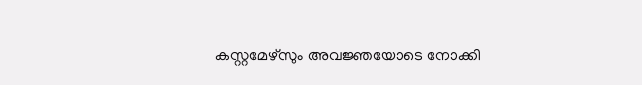കസ്റ്റമേഴ്സും അവജ്ഞയോടെ നോക്കി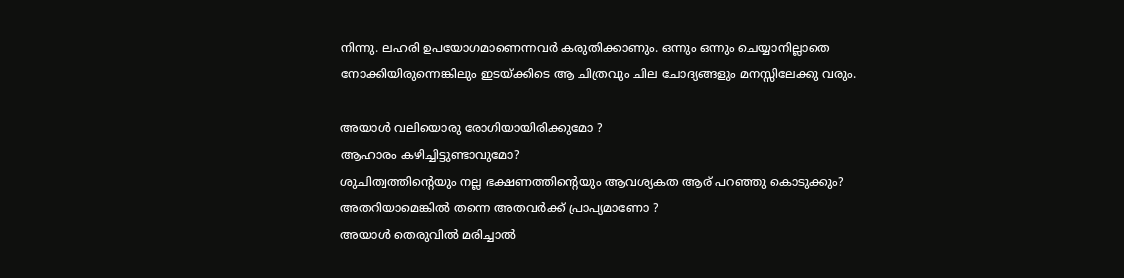നിന്നു. ലഹരി ഉപയോഗമാണെന്നവർ കരുതിക്കാണും. ഒന്നും ഒന്നും ചെയ്യാനില്ലാതെ നോക്കിയിരുന്നെങ്കിലും ഇടയ്ക്കിടെ ആ ചിത്രവും ചില ചോദ്യങ്ങളും മനസ്സിലേക്കു വരും.

അയാൾ വലിയൊരു രോഗിയായിരിക്കുമോ ?
ആഹാരം കഴിച്ചിട്ടുണ്ടാവുമോ?
ശുചിത്വത്തിന്റെയും നല്ല ഭക്ഷണത്തിന്റെയും ആവശ്യകത ആര് പറഞ്ഞു കൊടുക്കും?
അതറിയാമെങ്കിൽ തന്നെ അതവർക്ക് പ്രാപ്യമാണോ ?
അയാൾ തെരുവിൽ മരിച്ചാൽ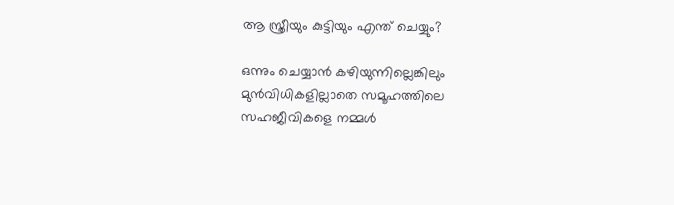ആ സ്ത്രീയും കുട്ടിയും എന്ത് ചെയ്യും?

ഒന്നും ചെയ്യാൻ കഴിയുന്നില്ലെങ്കിലും മുൻവിധികളില്ലാതെ സമൂഹത്തിലെ സഹജീവികളെ നമ്മൾ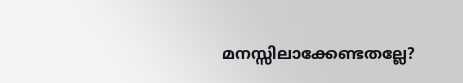മനസ്സിലാക്കേണ്ടതല്ലേ?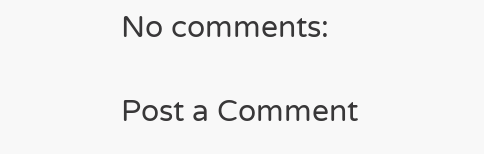No comments:

Post a Comment